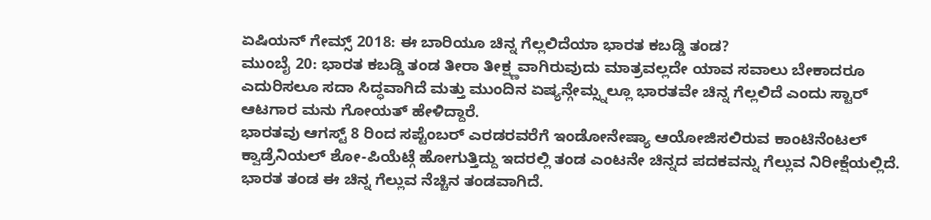ಏಷಿಯನ್ ಗೇಮ್ಸ್ 2018: ಈ ಬಾರಿಯೂ ಚಿನ್ನ ಗೆಲ್ಲಲಿದೆಯಾ ಭಾರತ ಕಬಡ್ಡಿ ತಂಡ?
ಮುಂಬೈ 20: ಭಾರತ ಕಬಡ್ಡಿ ತಂಡ ತೀರಾ ತೀಕ್ಷ್ಣವಾಗಿರುವುದು ಮಾತ್ರವಲ್ಲದೇ ಯಾವ ಸವಾಲು ಬೇಕಾದರೂ ಎದುರಿಸಲೂ ಸದಾ ಸಿದ್ಧವಾಗಿದೆ ಮತ್ತು ಮುಂದಿನ ಏಷ್ಯನ್ಗೇಮ್ಸ್ನಲ್ಲೂ ಭಾರತವೇ ಚಿನ್ನ ಗೆಲ್ಲಲಿದೆ ಎಂದು ಸ್ಟಾರ್ ಆಟಗಾರ ಮನು ಗೋಯತ್ ಹೇಳಿದ್ದಾರೆ.
ಭಾರತವು ಆಗಸ್ಟ್ 8 ರಿಂದ ಸಪ್ಟೆಂಬರ್ ಎರಡರವರೆಗೆ ಇಂಡೋನೇಷ್ಯಾ ಆಯೋಜಿಸಲಿರುವ ಕಾಂಟಿನೆಂಟಲ್ ಕ್ವಾಡ್ರೆನಿಯಲ್ ಶೋ-ಪಿಯೆಟ್ಗೆ ಹೋಗುತ್ತಿದ್ದು ಇದರಲ್ಲಿ ತಂಡ ಎಂಟನೇ ಚಿನ್ನದ ಪದಕವನ್ನು ಗೆಲ್ಲುವ ನಿರೀಕ್ಷೆಯಲ್ಲಿದೆ. ಭಾರತ ತಂಡ ಈ ಚಿನ್ನ ಗೆಲ್ಲುವ ನೆಚ್ಚಿನ ತಂಡವಾಗಿದೆ.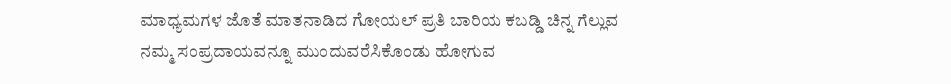ಮಾಧ್ಯಮಗಳ ಜೊತೆ ಮಾತನಾಡಿದ ಗೋಯಲ್ ಪ್ರತಿ ಬಾರಿಯ ಕಬಡ್ಡಿ ಚಿನ್ನ ಗೆಲ್ಲುವ ನಮ್ಮ ಸಂಪ್ರದಾಯವನ್ನೂ ಮುಂದುವರೆಸಿಕೊಂಡು ಹೋಗುವ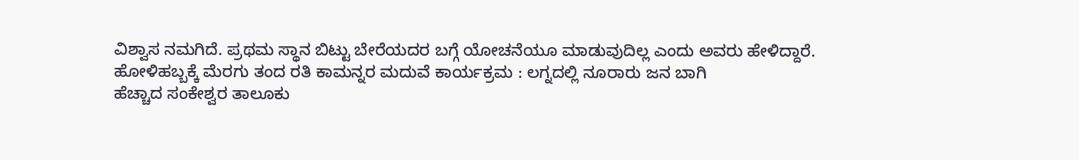ವಿಶ್ವಾಸ ನಮಗಿದೆ. ಪ್ರಥಮ ಸ್ಥಾನ ಬಿಟ್ಟು ಬೇರೆಯದರ ಬಗ್ಗೆ ಯೋಚನೆಯೂ ಮಾಡುವುದಿಲ್ಲ ಎಂದು ಅವರು ಹೇಳಿದ್ದಾರೆ.
ಹೋಳಿಹಬ್ಬಕ್ಕೆ ಮೆರಗು ತಂದ ರತಿ ಕಾಮನ್ನರ ಮದುವೆ ಕಾರ್ಯಕ್ರಮ : ಲಗ್ನದಲ್ಲಿ ನೂರಾರು ಜನ ಬಾಗಿ
ಹೆಚ್ಚಾದ ಸಂಕೇಶ್ವರ ತಾಲೂಕು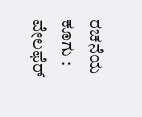ರಚನೆಯ ಕೂಗು : ವೇಲಫೆರ್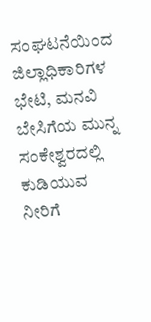ಸಂಘಟನೆಯಿಂದ ಜಿಲ್ಲಾಧಿಕಾರಿಗಳ ಭೇಟಿ, ಮನವಿ
ಬೇಸಿಗೆಯ ಮುನ್ನ ಸಂಕೇಶ್ವರದಲ್ಲಿ ಕುಡಿಯುವ ನೀರಿಗೆ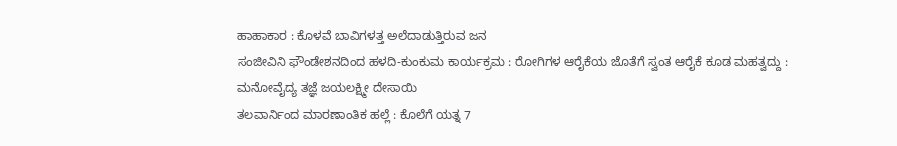ಹಾಹಾಕಾರ : ಕೊಳವೆ ಬಾವಿಗಳತ್ತ ಅಲೆದಾಡುತ್ತಿರುವ ಜನ
ಸಂಜೀವಿನಿ ಫೌಂಡೇಶನದಿಂದ ಹಳದಿ-ಕುಂಕುಮ ಕಾರ್ಯಕ್ರಮ : ರೋಗಿಗಳ ಆರೈಕೆಯ ಜೊತೆಗೆ ಸ್ವಂತ ಆರೈಕೆ ಕೂಡ ಮಹತ್ವದ್ದು : ಮನೋವೈದ್ಯ ತಜ್ಞೆ ಜಯಲಕ್ಷ್ಮೀ ದೇಸಾಯಿ
ತಲವಾರ್ನಿಂದ ಮಾರಣಾಂತಿಕ ಹಲ್ಲೆ : ಕೊಲೆಗೆ ಯತ್ನ 7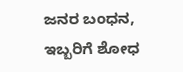ಜನರ ಬಂಧನ, ಇಬ್ಬರಿಗೆ ಶೋಧ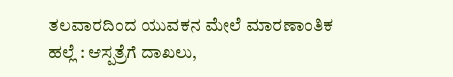ತಲವಾರದಿಂದ ಯುವಕನ ಮೇಲೆ ಮಾರಣಾಂತಿಕ ಹಲ್ಲೆ : ಆಸ್ಪತ್ರೆಗೆ ದಾಖಲು,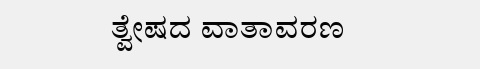ತ್ವೇಷದ ವಾತಾವರಣ